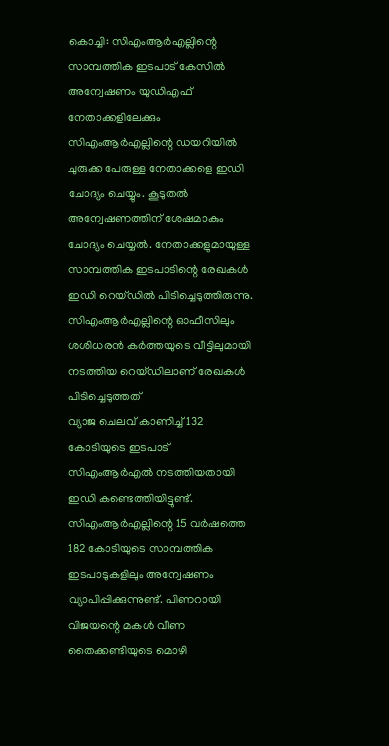കൊച്ചി: സിഎംആർഎല്ലിന്റെ സാമ്പത്തിക ഇടപാട് കേസിൽ അന്വേഷണം യുഡിഎഫ് നേതാക്കളിലേക്കും സിഎംആർഎല്ലിന്റെ ഡയറിയിൽ ചുരുക്ക പേരുള്ള നേതാക്കളെ ഇഡി ചോദ്യം ചെയ്യും. കൂടുതൽ അന്വേഷണത്തിന് ശേഷമാകും ചോദ്യം ചെയ്യൽ. നേതാക്കളുമായുള്ള സാമ്പത്തിക ഇടപാടിന്റെ രേഖകൾ ഇഡി റെയ്ഡിൽ പിടിച്ചെടുത്തിരുന്നു. സിഎംആർഎല്ലിന്റെ ഓഫീസിലും ശശിധരൻ കർത്തയുടെ വീട്ടിലുമായി നടത്തിയ റെയ്ഡിലാണ് രേഖകൾ പിടിച്ചെടുത്തത്
വ്യാജ ചെലവ് കാണിച്ച് 132 കോടിയുടെ ഇടപാട് സിഎംആർഎൽ നടത്തിയതായി ഇഡി കണ്ടെത്തിയിട്ടുണ്ട്. സിഎംആർഎല്ലിന്റെ 15 വർഷത്തെ 182 കോടിയുടെ സാമ്പത്തിക ഇടപാടുകളിലും അന്വേഷണം വ്യാപിപ്പിക്കുന്നുണ്ട്. പിണറായി വിജയന്റെ മകൾ വീണ തൈക്കണ്ടിയുടെ മൊഴി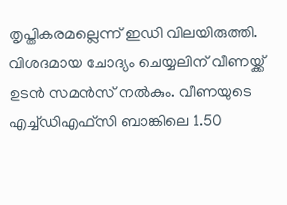തൃപ്തികരമല്ലെന്ന് ഇഡി വിലയിരുത്തി. വിശദമായ ചോദ്യം ചെയ്യലിന് വീണയ്ക്ക് ഉടൻ സമൻസ് നൽകും. വീണയുടെ എച്ച്ഡിഎഫ്സി ബാങ്കിലെ 1.50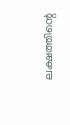ലക്ഷത്തിന്റെ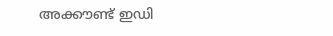അക്കൗണ്ട് ഇഡി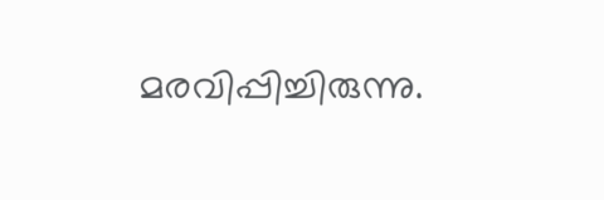മരവിപ്പിച്ചിരുന്നു.